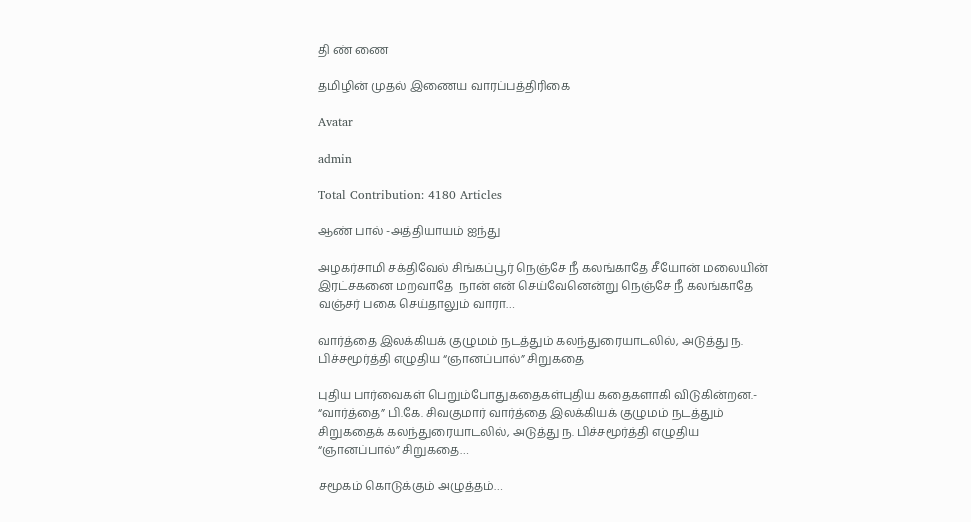தி ண் ணை

தமிழின் முதல் இணைய வாரப்பத்திரிகை

Avatar

admin

Total Contribution: 4180 Articles

ஆண் பால் -அத்தியாயம் ஐந்து

அழகர்சாமி சக்திவேல் சிங்கப்பூர் நெஞ்சே நீ கலங்காதே சீயோன் மலையின் இரட்சகனை மறவாதே  நான் என் செய்வேனென்று நெஞ்சே நீ கலங்காதே வஞ்சர் பகை செய்தாலும் வாரா…

வார்த்தை இலக்கியக் குழுமம் நடத்தும் கலந்துரையாடலில், அடுத்து ந. பிச்சமூர்த்தி எழுதிய “ஞானப்பால்” சிறுகதை

புதிய பார்வைகள் பெறும்போதுகதைகள்புதிய கதைகளாகி விடுகின்றன.- “வார்த்தை” பி.கே. சிவகுமார் வார்த்தை இலக்கியக் குழுமம் நடத்தும் சிறுகதைக் கலந்துரையாடலில், அடுத்து ந. பிச்சமூர்த்தி எழுதிய “ஞானப்பால்” சிறுகதை…

சமூகம் கொடுக்கும் அழுத்தம்…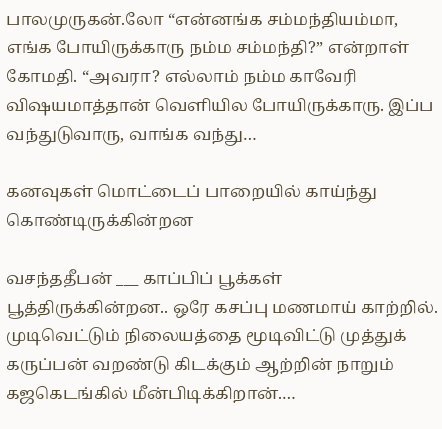பாலமுருகன்.லோ “என்னங்க சம்மந்தியம்மா, எங்க போயிருக்காரு நம்ம சம்மந்தி?” என்றாள் கோமதி. “அவரா? எல்லாம் நம்ம காவேரி விஷயமாத்தான் வெளியில போயிருக்காரு. இப்ப வந்துடுவாரு, வாங்க வந்து…

கனவுகள் மொட்டைப் பாறையில் காய்ந்து கொண்டிருக்கின்றன

வசந்ததீபன் ___ காப்பிப் பூக்கள் பூத்திருக்கின்றன.. ஒரே கசப்பு மணமாய் காற்றில். முடிவெட்டும் நிலையத்தை மூடிவிட்டு முத்துக் கருப்பன் வறண்டு கிடக்கும் ஆற்றின் நாறும் கஜகெடங்கில் மீன்பிடிக்கிறான்.…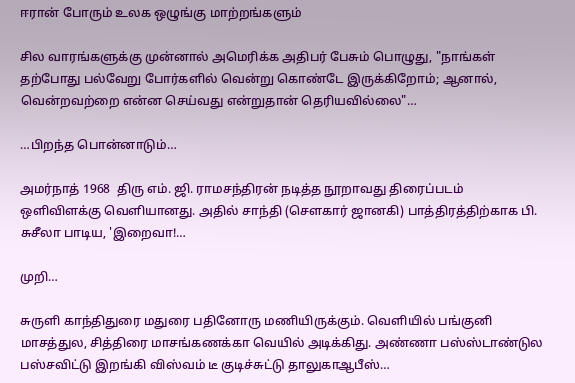ஈரான் போரும் உலக ஒழுங்கு மாற்றங்களும்

சில வாரங்களுக்கு முன்னால் அமெரிக்க அதிபர் பேசும் பொழுது, "நாங்கள் தற்போது பல்வேறு போர்களில் வென்று கொண்டே இருக்கிறோம்; ஆனால், வென்றவற்றை என்ன செய்வது என்றுதான் தெரியவில்லை"…

…பிறந்த பொன்னாடும்…

அமர்நாத் 1968  திரு எம். ஜி. ராமசந்திரன் நடித்த நூறாவது திரைப்படம் ஒளிவிளக்கு வெளியானது. அதில் சாந்தி (சௌகார் ஜானகி) பாத்திரத்திற்காக பி. சுசீலா பாடிய, 'இறைவா!…

முறி…

சுருளி காந்திதுரை மதுரை பதினோரு மணியிருக்கும். வெளியில் பங்குனி மாசத்துல, சித்திரை மாசங்கணக்கா வெயில் அடிக்கிது. அண்ணா பஸ்ஸ்டாண்டுல பஸ்சவிட்டு இறங்கி விஸ்வம் டீ குடிச்சுட்டு தாலுகாஆபீஸ்…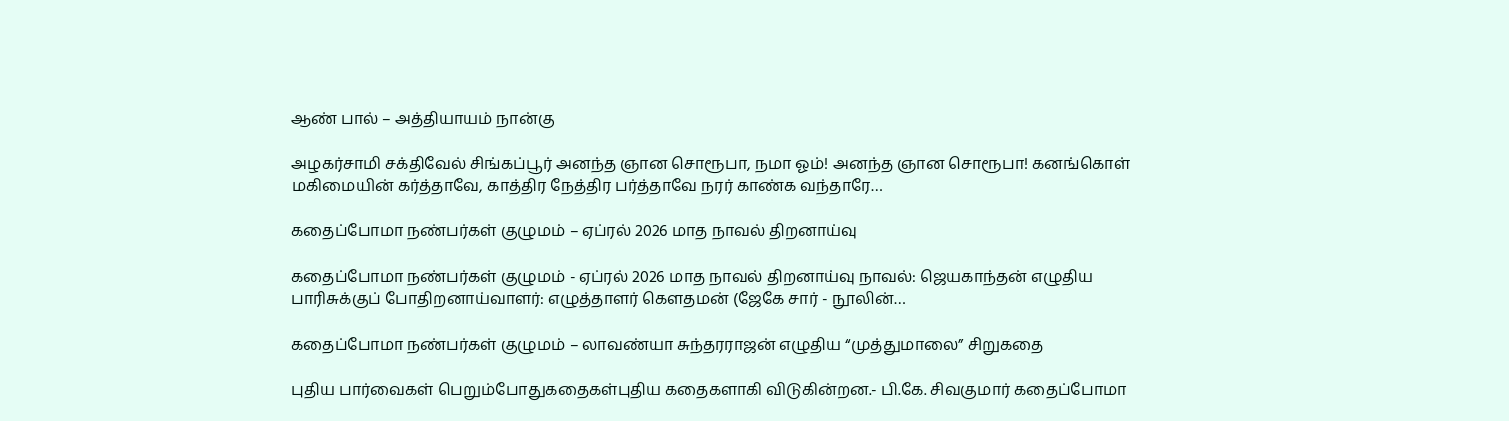ஆண் பால் – அத்தியாயம் நான்கு

அழகர்சாமி சக்திவேல் சிங்கப்பூர் அனந்த ஞான சொரூபா, நமா ஓம்! அனந்த ஞான சொரூபா! கனங்கொள் மகிமையின் கர்த்தாவே, காத்திர நேத்திர பர்த்தாவே நரர் காண்க வந்தாரே…

கதைப்போமா நண்பர்கள் குழுமம் – ஏப்ரல் 2026 மாத நாவல் திறனாய்வு

கதைப்போமா நண்பர்கள் குழுமம் - ஏப்ரல் 2026 மாத நாவல் திறனாய்வு நாவல்: ஜெயகாந்தன் எழுதிய பாரிசுக்குப் போதிறனாய்வாளர்: எழுத்தாளர் கௌதமன் (ஜேகே சார் - நூலின்…

கதைப்போமா நண்பர்கள் குழுமம் – லாவண்யா சுந்தரராஜன் எழுதிய “முத்துமாலை” சிறுகதை

புதிய பார்வைகள் பெறும்போதுகதைகள்புதிய கதைகளாகி விடுகின்றன.- பி.கே. சிவகுமார் கதைப்போமா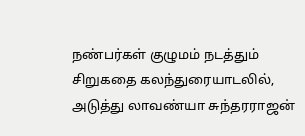நண்பர்கள் குழுமம் நடத்தும் சிறுகதை கலந்துரையாடலில், அடுத்து லாவண்யா சுந்தரராஜன்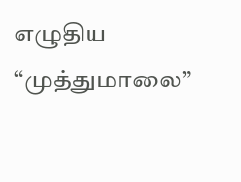எழுதிய “முத்துமாலை”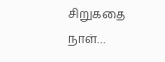சிறுகதை நாள்…